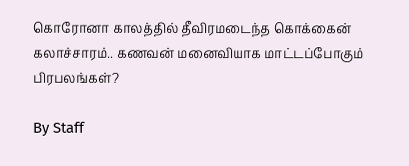கொரோனா காலத்தில் தீவிரமடைந்த கொக்கைன் கலாச்சாரம்.. கணவன் மனைவியாக மாட்டப்போகும் பிரபலங்கள்?

By Staff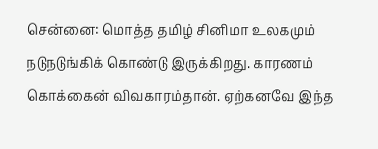சென்னை: மொத்த தமிழ் சினிமா உலகமும் நடுநடுங்கிக் கொண்டு இருக்கிறது. காரணம் கொக்கைன் விவகாரம்தான். ஏற்கனவே இந்த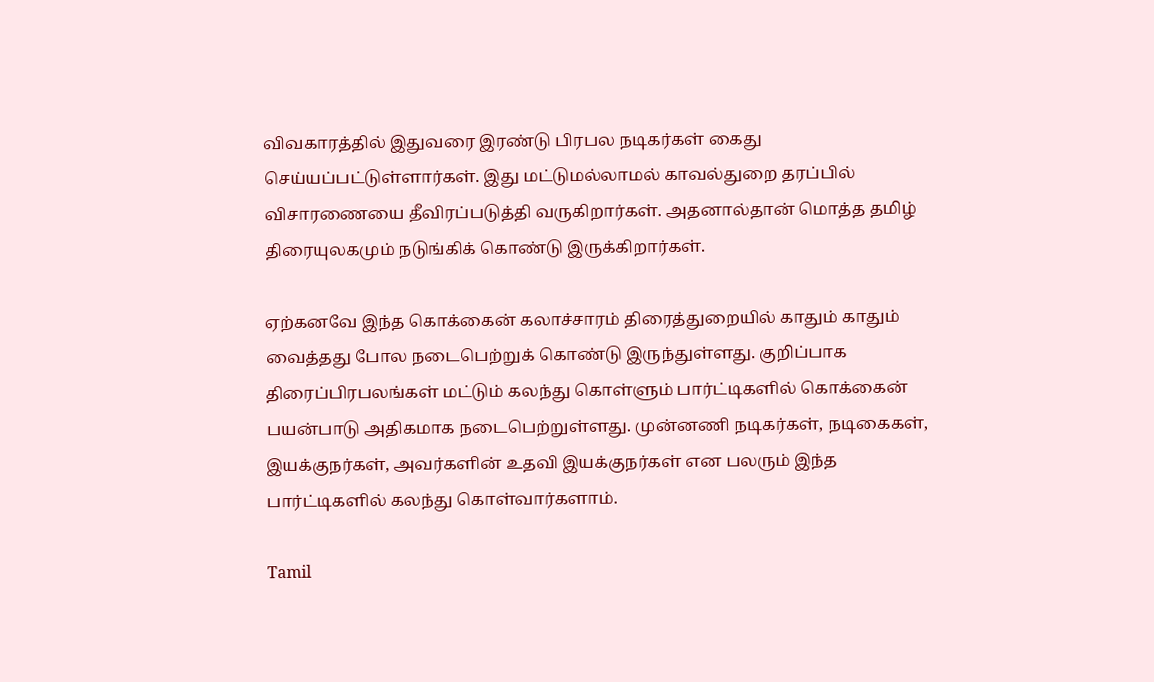விவகாரத்தில் இதுவரை இரண்டு பிரபல நடிகர்கள் கைது செய்யப்பட்டுள்ளார்கள். இது மட்டுமல்லாமல் காவல்துறை தரப்பில் விசாரணையை தீவிரப்படுத்தி வருகிறார்கள். அதனால்தான் மொத்த தமிழ் திரையுலகமும் நடுங்கிக் கொண்டு இருக்கிறார்கள்.

ஏற்கனவே இந்த கொக்கைன் கலாச்சாரம் திரைத்துறையில் காதும் காதும் வைத்தது போல நடைபெற்றுக் கொண்டு இருந்துள்ளது. குறிப்பாக திரைப்பிரபலங்கள் மட்டும் கலந்து கொள்ளும் பார்ட்டிகளில் கொக்கைன் பயன்பாடு அதிகமாக நடைபெற்றுள்ளது. முன்னணி நடிகர்கள், நடிகைகள், இயக்குநர்கள், அவர்களின் உதவி இயக்குநர்கள் என பலரும் இந்த பார்ட்டிகளில் கலந்து கொள்வார்களாம்.

Tamil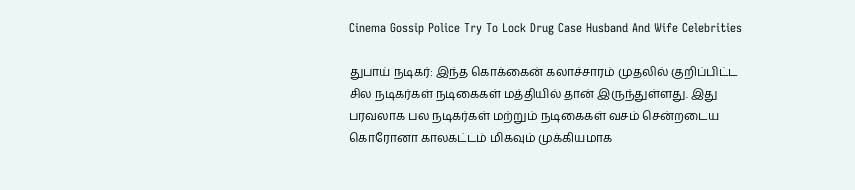Cinema Gossip Police Try To Lock Drug Case Husband And Wife Celebrities

துபாய் நடிகர்: இந்த கொக்கைன் கலாச்சாரம் முதலில் குறிப்பிட்ட சில நடிகர்கள் நடிகைகள் மத்தியில் தான் இருந்துள்ளது. இது பரவலாக பல நடிகர்கள் மற்றும் நடிகைகள் வசம் சென்றடைய கொரோனா காலகட்டம் மிகவும் முக்கியமாக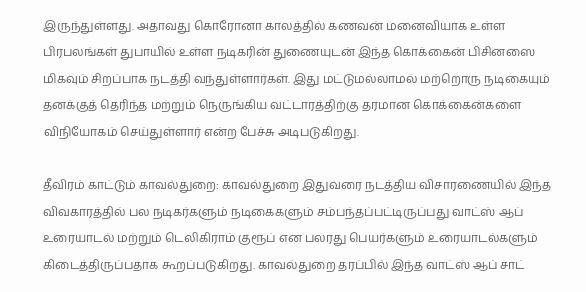இருந்துள்ளது. அதாவது கொரோனா காலத்தில் கணவன் மனைவியாக உள்ள பிரபலங்கள் துபாயில் உள்ள நடிகரின் துணையுடன் இந்த கொக்கைன் பிசினஸை மிகவும் சிறப்பாக நடத்தி வந்துள்ளார்கள். இது மட்டுமல்லாமல் மற்றொரு நடிகையும் தனக்குத் தெரிந்த மற்றும் நெருங்கிய வட்டாரத்திற்கு தரமான கொக்கைன்களை விநியோகம் செய்துள்ளார் என்ற பேச்சு அடிபடுகிறது.

தீவிரம் காட்டும் காவல்துறை: காவல்துறை இதுவரை நடத்திய விசாரணையில் இந்த விவகாரத்தில் பல நடிகர்களும் நடிகைகளும் சம்பந்தப்பட்டிருப்பது வாட்ஸ் ஆப் உரையாடல் மற்றும் டெலிகிராம் குரூப் என பலரது பெயர்களும் உரையாடல்களும் கிடைத்திருப்பதாக கூறப்படுகிறது. காவல்துறை தரப்பில் இந்த வாட்ஸ் ஆப் சாட்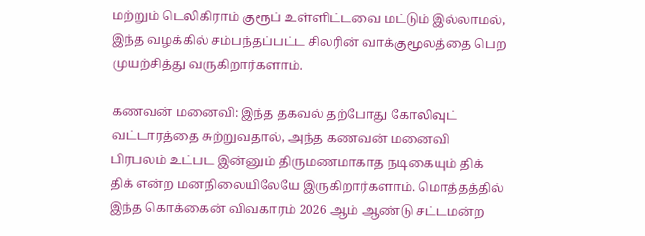மற்றும் டெலிகிராம் குரூப் உள்ளிட்டவை மட்டும் இல்லாமல், இந்த வழக்கில் சம்பந்தப்பட்ட சிலரின் வாக்குமூலத்தை பெற முயற்சித்து வருகிறார்களாம்.

கணவன் மனைவி: இந்த தகவல் தற்போது கோலிவுட் வட்டாரத்தை சுற்றுவதால், அந்த கணவன் மனைவி பிரபலம் உட்பட இன்னும் திருமணமாகாத நடிகையும் திக் திக் என்ற மனநிலையிலேயே இருகிறார்களாம். மொத்தத்தில் இந்த கொக்கைன் விவகாரம் 2026 ஆம் ஆண்டு சட்டமன்ற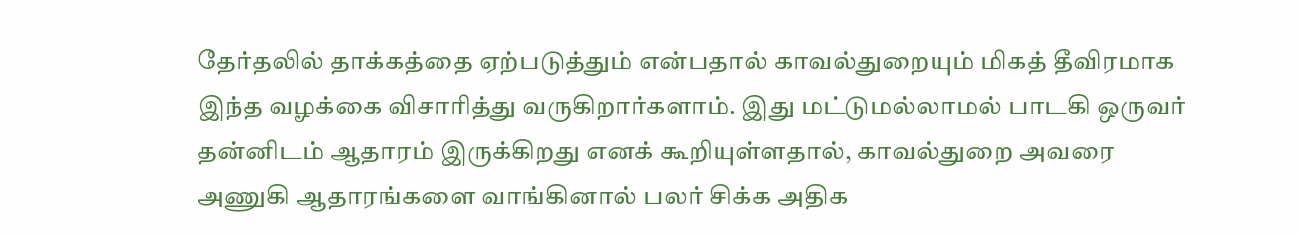தேர்தலில் தாக்கத்தை ஏற்படுத்தும் என்பதால் காவல்துறையும் மிகத் தீவிரமாக இந்த வழக்கை விசாரித்து வருகிறார்களாம். இது மட்டுமல்லாமல் பாடகி ஒருவர் தன்னிடம் ஆதாரம் இருக்கிறது எனக் கூறியுள்ளதால், காவல்துறை அவரை அணுகி ஆதாரங்களை வாங்கினால் பலர் சிக்க அதிக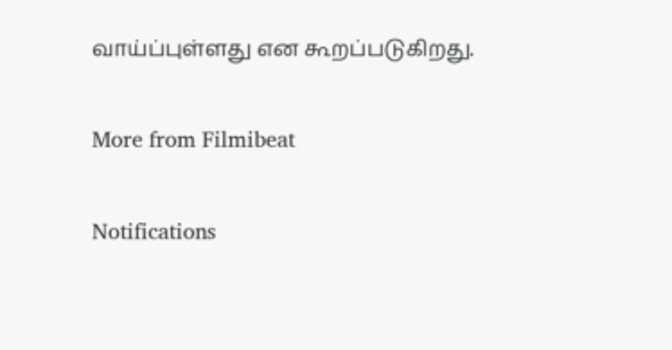வாய்ப்புள்ளது என கூறப்படுகிறது.

More from Filmibeat

Notifications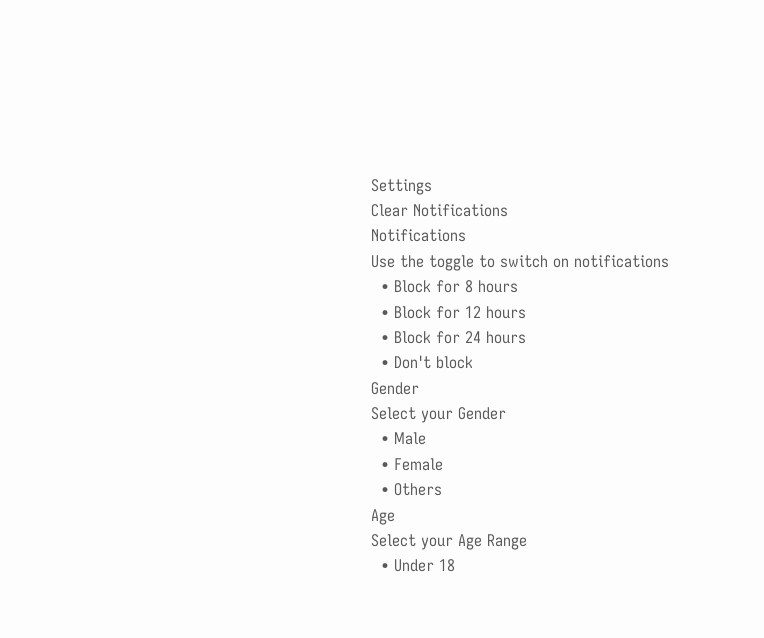Settings
Clear Notifications
Notifications
Use the toggle to switch on notifications
  • Block for 8 hours
  • Block for 12 hours
  • Block for 24 hours
  • Don't block
Gender
Select your Gender
  • Male
  • Female
  • Others
Age
Select your Age Range
  • Under 18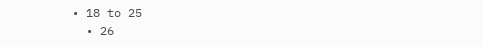• 18 to 25
  • 26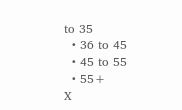to 35
  • 36 to 45
  • 45 to 55
  • 55+
X